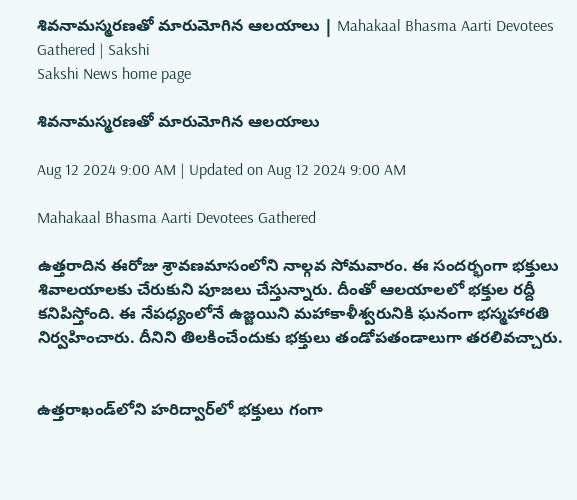శివనామస్మరణతో మారుమోగిన ఆలయాలు | Mahakaal Bhasma Aarti Devotees Gathered | Sakshi
Sakshi News home page

శివనామస్మరణతో మారుమోగిన ఆలయాలు

Aug 12 2024 9:00 AM | Updated on Aug 12 2024 9:00 AM

Mahakaal Bhasma Aarti Devotees Gathered

ఉత్తరాదిన ఈరోజు శ్రావణమాసంలోని నాల్గవ సోమవారం. ఈ సందర్భంగా భక్తులు శివాలయాలకు చేరుకుని పూజలు చేస్తున్నారు. దీంతో ఆలయాలలో భక్తుల రద్దీ కనిపిస్తోంది. ఈ నేపధ్యంలోనే ఉజ్జయిని మహాకాళీశ్వరునికి ఘనంగా భస్మహారతి నిర్వహించారు. దీనిని తిలకించేందుకు భక్తులు తండోపతండాలుగా తరలివచ్చారు.


ఉత్తరాఖండ్‌లోని హరిద్వార్‌లో భక్తులు గంగా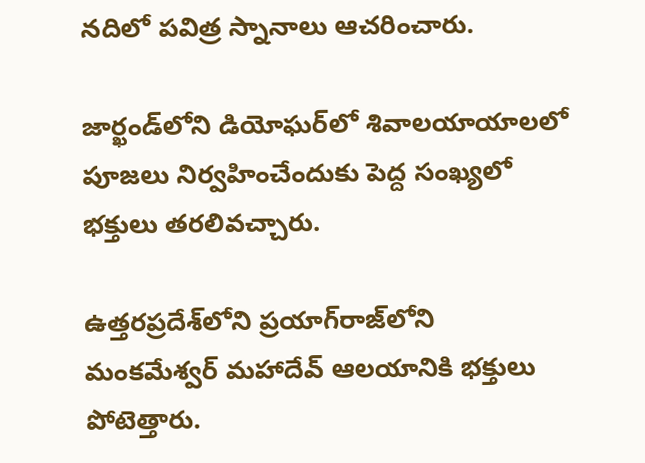నదిలో పవిత్ర స్నానాలు ఆచరించారు.

జార్ఖండ్‌లోని డియోఘర్‌లో శివాలయాయాలలో పూజలు నిర్వహించేందుకు పెద్ద సంఖ్యలో భక్తులు తరలివచ్చారు.

ఉత్తరప్రదేశ్‌లోని ప్రయాగ్‌రాజ్‌లోని మంకమేశ్వర్ మహాదేవ్ ఆలయానికి భక్తులు పోటెత్తారు.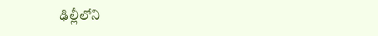ఢిల్లీలోని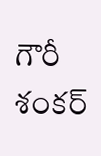గౌరీ శంకర్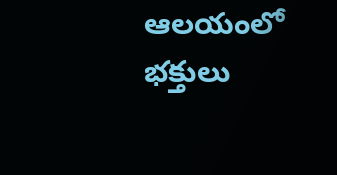ఆలయంలో భక్తులు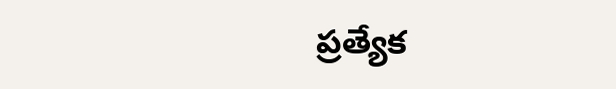ప్రత్యేక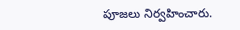పూజలు నిర్వహించారు.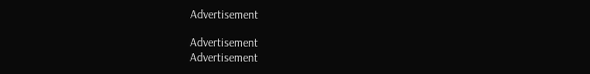Advertisement

Advertisement
Advertisement